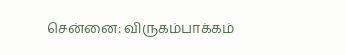சென்னை: விருகம்பாக்கம்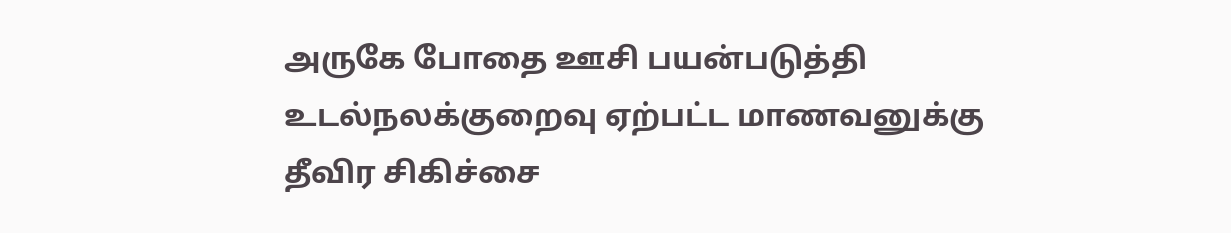அருகே போதை ஊசி பயன்படுத்தி உடல்நலக்குறைவு ஏற்பட்ட மாணவனுக்கு தீவிர சிகிச்சை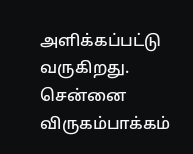அளிக்கப்பட்டு வருகிறது. சென்னை விருகம்பாக்கம்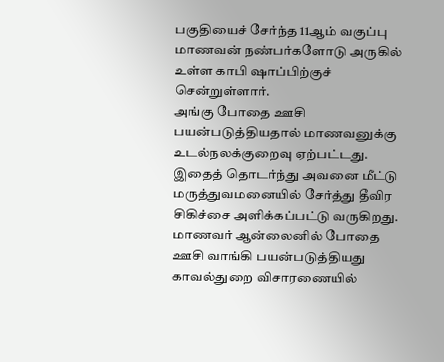பகுதியைச் சேர்ந்த 11ஆம் வகுப்பு மாணவன் நண்பர்களோடு அருகில் உள்ள காபி ஷாப்பிற்குச் சென்றுள்ளார்.
அங்கு போதை ஊசி பயன்படுத்தியதால் மாணவனுக்கு உடல்நலக்குறைவு ஏற்பட்டது. இதைத் தொடர்ந்து அவனை மீட்டு மருத்துவமனையில் சேர்த்து தீவிர சிகிச்சை அளிக்கப்பட்டு வருகிறது. மாணவர் ஆன்லைனில் போதை ஊசி வாங்கி பயன்படுத்தியது காவல்துறை விசாரணையில்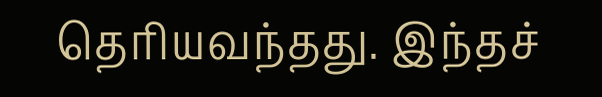தெரியவந்தது. இந்தச்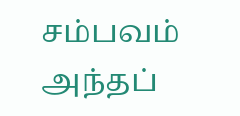சம்பவம் அந்தப்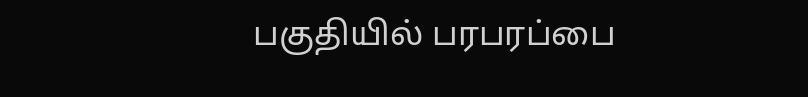பகுதியில் பரபரப்பை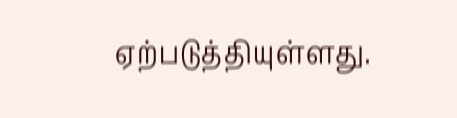ஏற்படுத்தியுள்ளது.